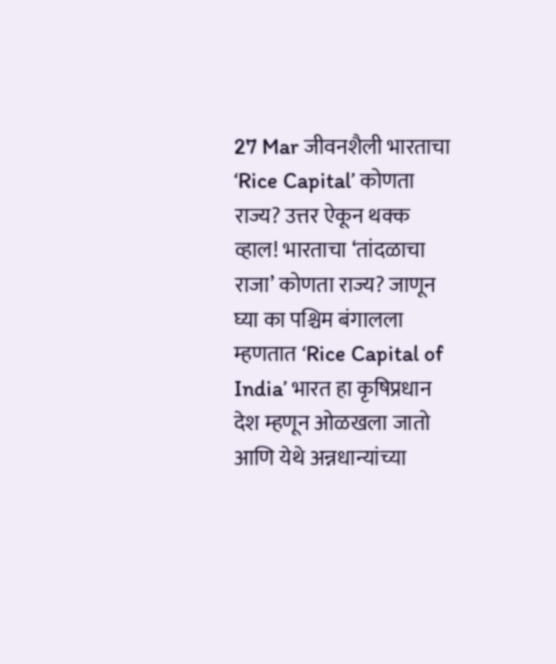27 Mar जीवनशैली भारताचा ‘Rice Capital’ कोणता राज्य? उत्तर ऐकून थक्क व्हाल! भारताचा ‘तांदळाचा राजा’ कोणता राज्य? जाणून घ्या का पश्चिम बंगालला म्हणतात ‘Rice Capital of India’ भारत हा कृषिप्रधान देश म्हणून ओळखला जातो आणि येथे अन्नधान्यांच्या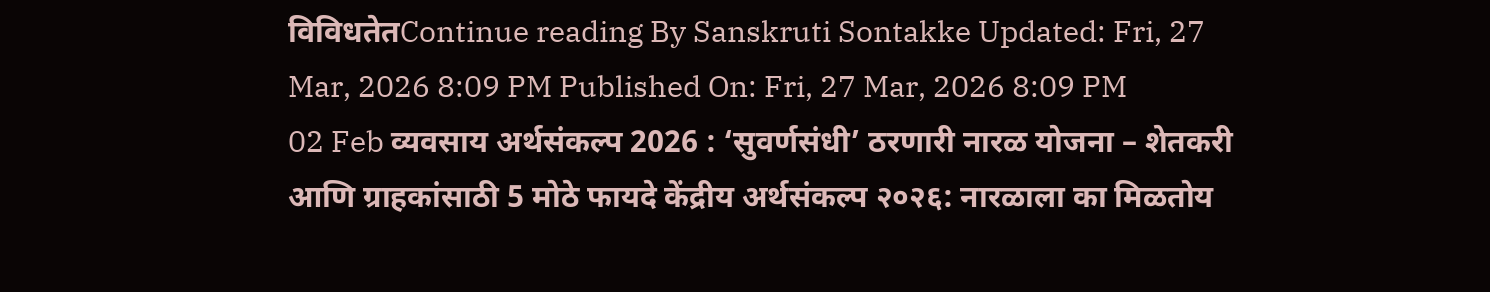विविधतेतContinue reading By Sanskruti Sontakke Updated: Fri, 27 Mar, 2026 8:09 PM Published On: Fri, 27 Mar, 2026 8:09 PM
02 Feb व्यवसाय अर्थसंकल्प 2026 : ‘सुवर्णसंधी’ ठरणारी नारळ योजना – शेतकरी आणि ग्राहकांसाठी 5 मोठे फायदे केंद्रीय अर्थसंकल्प २०२६: नारळाला का मिळतोय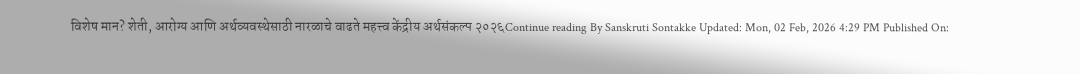विशेष मान? शेती, आरोग्य आणि अर्थव्यवस्थेसाठी नारळाचे वाढते महत्त्व केंद्रीय अर्थसंकल्प २०२६Continue reading By Sanskruti Sontakke Updated: Mon, 02 Feb, 2026 4:29 PM Published On: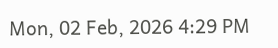Mon, 02 Feb, 2026 4:29 PM